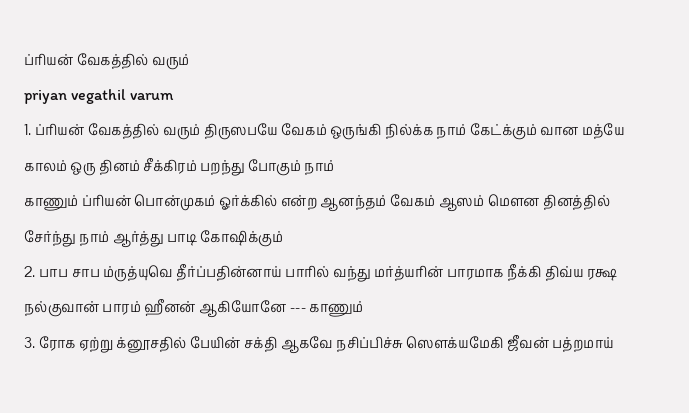ப்ரியன் வேகத்தில் வரும்
priyan vegathil varum
1. ப்ரியன் வேகத்தில் வரும் திருஸபயே வேகம் ஒருங்கி நில்க்க நாம் கேட்க்கும் வான மத்யே காலம் ஒரு தினம் சீக்கிரம் பறந்து போகும் நாம்
காணும் ப்ரியன் பொன்முகம் ஓர்க்கில் என்ற ஆனந்தம் வேகம் ஆஸம் மெளன தினத்தில் சேர்ந்து நாம் ஆர்த்து பாடி கோஷிக்கும்
2. பாப சாப ம்ருத்யுவெ தீர்ப்பதின்னாய் பாரில் வந்து மர்த்யரின் பாரமாக நீக்கி திவ்ய ரக்ஷ நல்குவான் பாரம் ஹீனன் ஆகியோனே --- காணும்
3. ரோக ஏற்று க்னூசதில் பேயின் சக்தி ஆகவே நசிப்பிச்சு ஸெளக்யமேகி ஜீவன் பத்றமாய்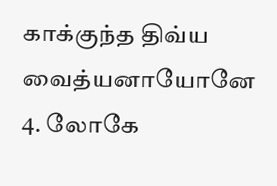காக்குந்த திவ்ய வைத்யனாயோனே
4. லோகே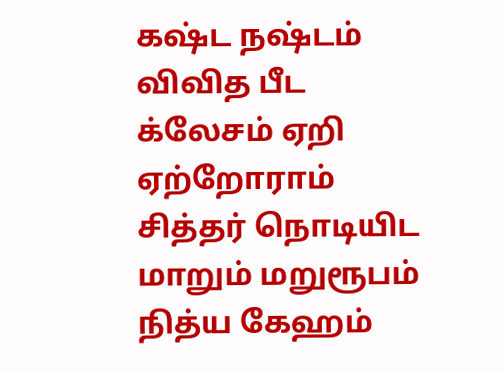கஷ்ட நஷ்டம் விவித பீட க்லேசம் ஏறி ஏற்றோராம் சித்தர் நொடியிட மாறும் மறுரூபம் நித்ய கேஹம்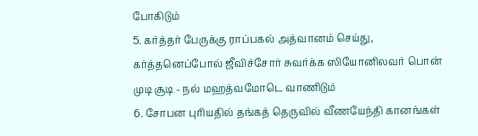போகிடும்
5. கர்த்தர் பேருக்கு ராப்பகல் அத்வானம் செய்து, கர்த்தனெப்போல் ஜீவிச்சோர் சுவர்க்க ஸியோனிலவர் பொன் முடி சூடி - நல் மஹத்வமோடெ வாணிடும்
6. சோபன புரியதில் தங்கத் தெருவில் வீணயேந்தி கானங்கள்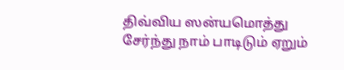திவ்விய ஸன்யமொத்து சேர்ந்து நாம் பாடிடும் ஏறும்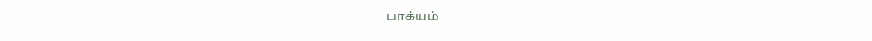பாக்யம்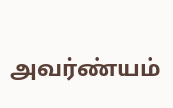அவர்ண்யம்